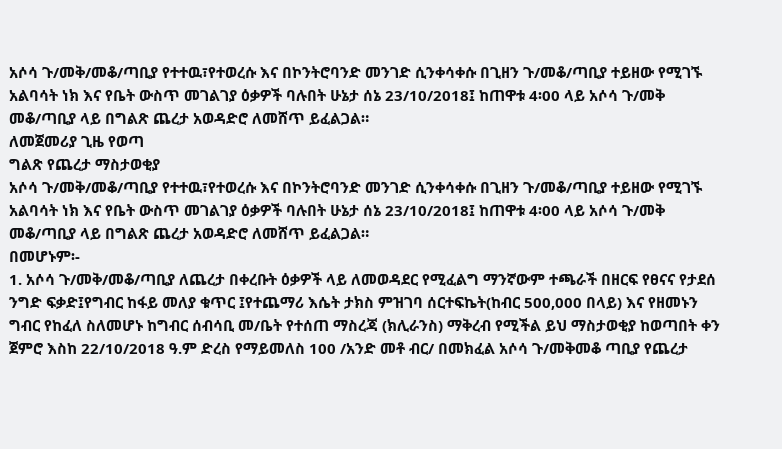አሶሳ ጉ/መቅ/መቆ/ጣቢያ የተተዉ፣የተወረሱ እና በኮንትሮባንድ መንገድ ሲንቀሳቀሱ በጊዘን ጉ/መቆ/ጣቢያ ተይዘው የሚገኙ አልባሳት ነክ እና የቤት ውስጥ መገልገያ ዕቃዎች ባሉበት ሁኔታ ሰኔ 23/10/2018፤ ከጠዋቱ 4፡00 ላይ አሶሳ ጉ/መቅ መቆ/ጣቢያ ላይ በግልጽ ጨረታ አወዳድሮ ለመሸጥ ይፈልጋል።
ለመጀመሪያ ጊዜ የወጣ
ግልጽ የጨረታ ማስታወቂያ
አሶሳ ጉ/መቅ/መቆ/ጣቢያ የተተዉ፣የተወረሱ እና በኮንትሮባንድ መንገድ ሲንቀሳቀሱ በጊዘን ጉ/መቆ/ጣቢያ ተይዘው የሚገኙ አልባሳት ነክ እና የቤት ውስጥ መገልገያ ዕቃዎች ባሉበት ሁኔታ ሰኔ 23/10/2018፤ ከጠዋቱ 4፡00 ላይ አሶሳ ጉ/መቅ መቆ/ጣቢያ ላይ በግልጽ ጨረታ አወዳድሮ ለመሸጥ ይፈልጋል።
በመሆኑም፡-
1. አሶሳ ጉ/መቅ/መቆ/ጣቢያ ለጨረታ በቀረቡት ዕቃዎች ላይ ለመወዳደር የሚፈልግ ማንኛውም ተጫራች በዘርፍ የፀናና የታደሰ ንግድ ፍቃድ፤የግብር ከፋይ መለያ ቁጥር ፤የተጨማሪ እሴት ታክስ ምዝገባ ሰርተፍኬት(ከብር 500,000 በላይ) እና የዘመኑን ግብር የከፈለ ስለመሆኑ ከግብር ሰብሳቢ መ/ቤት የተሰጠ ማስረጃ (ክሊራንስ) ማቅረብ የሚችል ይህ ማስታወቂያ ከወጣበት ቀን ጀምሮ እስከ 22/10/2018 ዓ.ም ድረስ የማይመለስ 100 /አንድ መቶ ብር/ በመክፈል አሶሳ ጉ/መቅመቆ ጣቢያ የጨረታ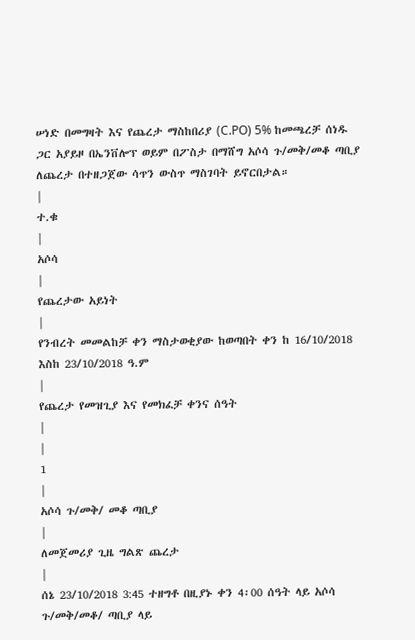ሠነድ በመግዛት እና የጨረታ ማስከበሪያ (C.PO) 5% ከመጫረቻ ሰነዱ ጋር አያይዞ በኤንቨሎፕ ወይም በፖስታ በማሸግ አሶሳ ጉ/መቅ/መቆ ጣቢያ ለጨረታ በተዘጋጀው ሳጥን ውስጥ ማስገባት ይኖርበታል።
|
ተ.ቁ
|
አሶሳ
|
የጨረታው አይነት
|
የንብረት መመልከቻ ቀን ማስታወቂያው ከወጣበት ቀን ከ 16/10/2018 እስከ 23/10/2018 ዓ.ም
|
የጨረታ የመዝጊያ እና የመክፈቻ ቀንና ሰዓት
|
|
1
|
አሶሳ ጉ/መቅ/ መቆ ጣቢያ
|
ለመጀመሪያ ጊዜ ግልጽ ጨረታ
|
ሰኔ 23/10/2018 3:45 ተዘግቶ በዚያኑ ቀን 4፡00 ሰዓት ላይ አሶሳ ጉ/መቅ/መቆ/ ጣቢያ ላይ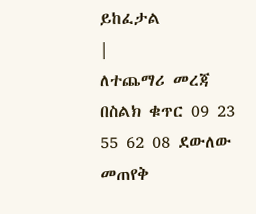ይከፈታል
|
ለተጨማሪ መረጃ በስልክ ቁጥር 09 23 55 62 08 ደውለው መጠየቅ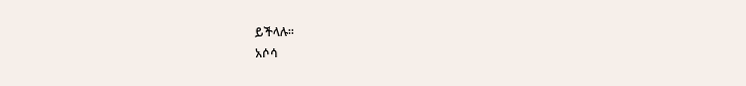ይችላሉ።
አሶሳ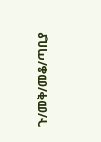ጉ/መቅ/መቆ/ጣቢያ